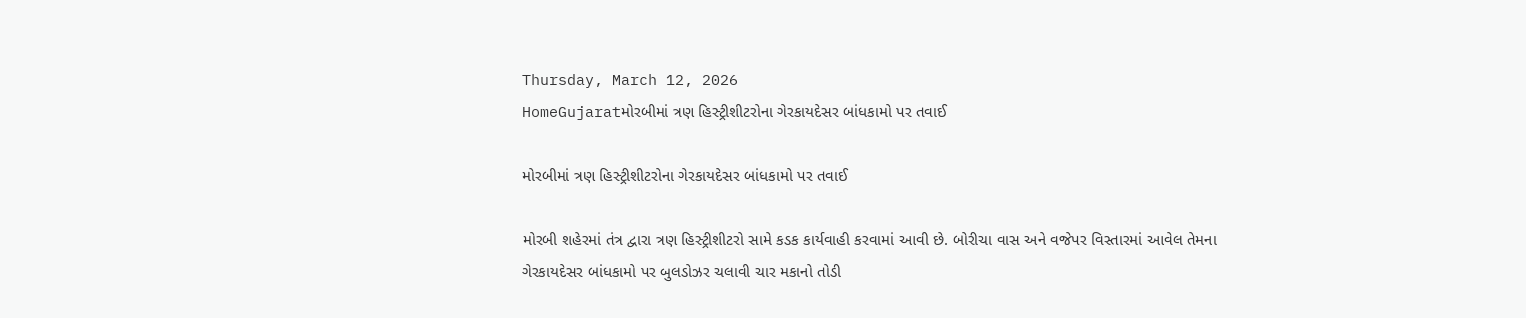Thursday, March 12, 2026
HomeGujaratમોરબીમાં ત્રણ હિસ્ટ્રીશીટરોના ગેરકાયદેસર બાંધકામો પર તવાઈ

મોરબીમાં ત્રણ હિસ્ટ્રીશીટરોના ગેરકાયદેસર બાંધકામો પર તવાઈ

મોરબી શહેરમાં તંત્ર દ્વારા ત્રણ હિસ્ટ્રીશીટરો સામે કડક કાર્યવાહી કરવામાં આવી છે. બોરીચા વાસ અને વજેપર વિસ્તારમાં આવેલ તેમના ગેરકાયદેસર બાંધકામો પર બુલડોઝર ચલાવી ચાર મકાનો તોડી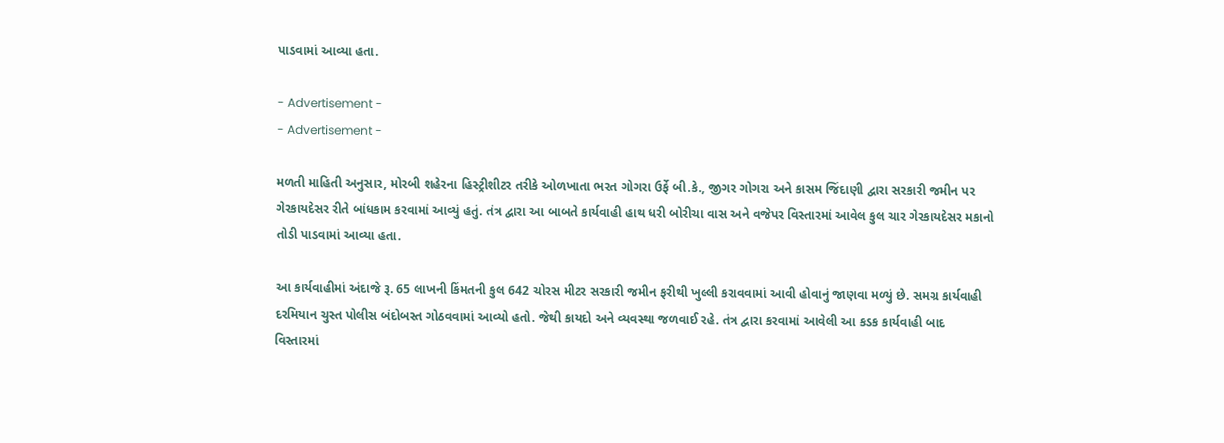પાડવામાં આવ્યા હતા.

- Advertisement -
- Advertisement -

મળતી માહિતી અનુસાર, મોરબી શહેરના હિસ્ટ્રીશીટર તરીકે ઓળખાતા ભરત ગોગરા ઉર્ફે બી.કે., જીગર ગોગરા અને કાસમ જિંદાણી દ્વારા સરકારી જમીન પર ગેરકાયદેસર રીતે બાંધકામ કરવામાં આવ્યું હતું. તંત્ર દ્વારા આ બાબતે કાર્યવાહી હાથ ધરી બોરીચા વાસ અને વજેપર વિસ્તારમાં આવેલ કુલ ચાર ગેરકાયદેસર મકાનો તોડી પાડવામાં આવ્યા હતા.

આ કાર્યવાહીમાં અંદાજે રૂ. 65 લાખની કિંમતની કુલ 642 ચોરસ મીટર સરકારી જમીન ફરીથી ખુલ્લી કરાવવામાં આવી હોવાનું જાણવા મળ્યું છે. સમગ્ર કાર્યવાહી દરમિયાન ચુસ્ત પોલીસ બંદોબસ્ત ગોઠવવામાં આવ્યો હતો. જેથી કાયદો અને વ્યવસ્થા જળવાઈ રહે. તંત્ર દ્વારા કરવામાં આવેલી આ કડક કાર્યવાહી બાદ વિસ્તારમાં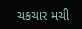ચકચાર મચી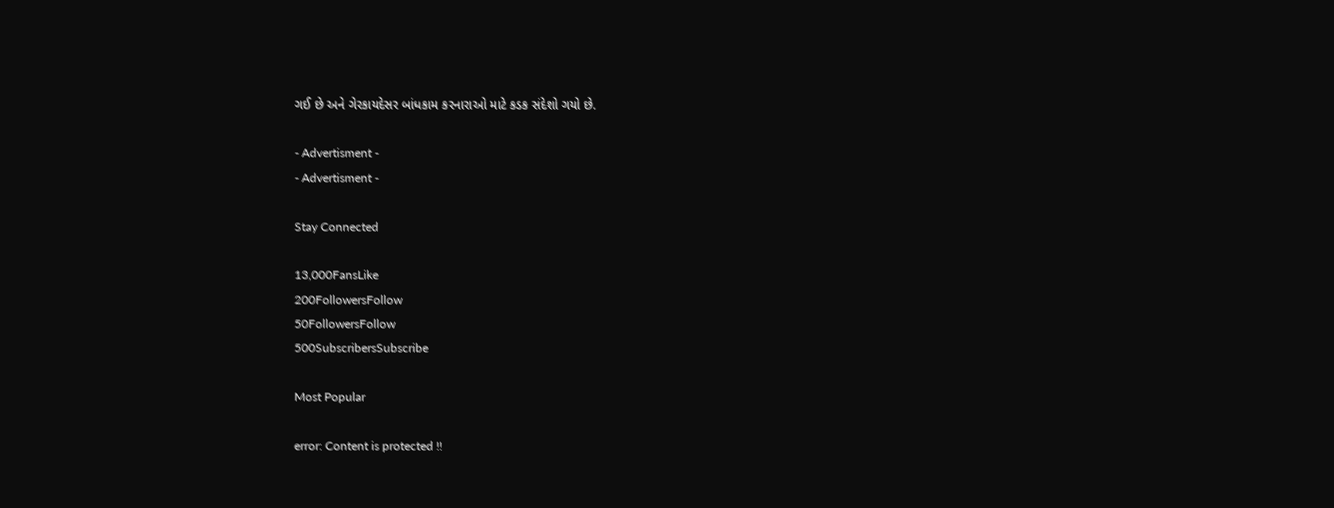ગઈ છે અને ગેરકાયદેસર બાંધકામ કરનારાઓ માટે કડક સંદેશો ગયો છે.

- Advertisment -
- Advertisment -

Stay Connected

13,000FansLike
200FollowersFollow
50FollowersFollow
500SubscribersSubscribe

Most Popular

error: Content is protected !!